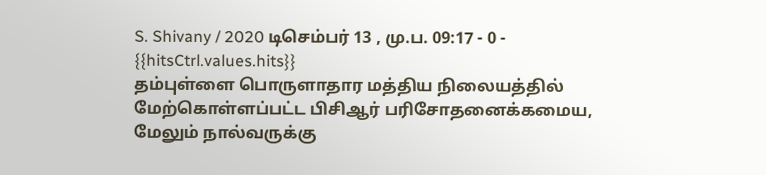S. Shivany / 2020 டிசெம்பர் 13 , மு.ப. 09:17 - 0 - {{hitsCtrl.values.hits}}
தம்புள்ளை பொருளாதார மத்திய நிலையத்தில் மேற்கொள்ளப்பட்ட பிசிஆர் பரிசோதனைக்கமைய, மேலும் நால்வருக்கு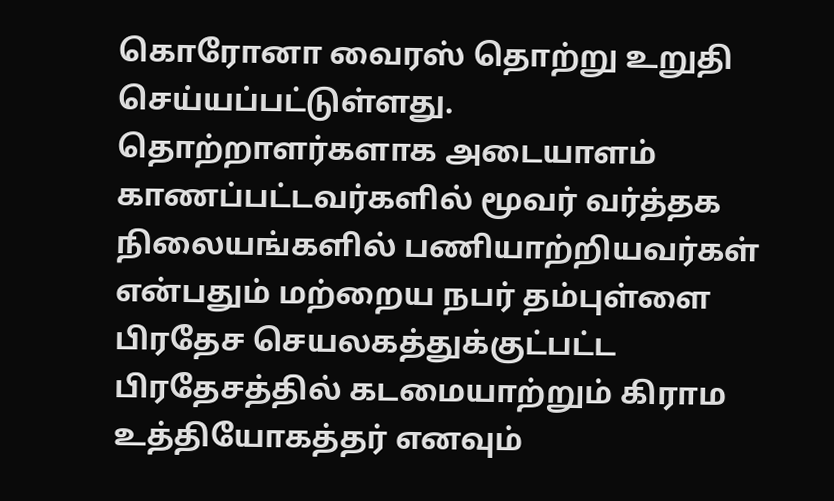கொரோனா வைரஸ் தொற்று உறுதி செய்யப்பட்டுள்ளது.
தொற்றாளர்களாக அடையாளம் காணப்பட்டவர்களில் மூவர் வர்த்தக நிலையங்களில் பணியாற்றியவர்கள் என்பதும் மற்றைய நபர் தம்புள்ளை பிரதேச செயலகத்துக்குட்பட்ட பிரதேசத்தில் கடமையாற்றும் கிராம உத்தியோகத்தர் எனவும்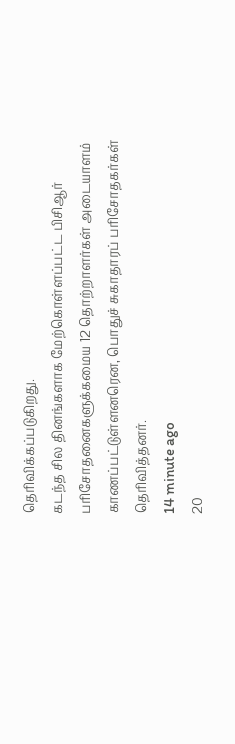தெரிவிக்கப்படுகிறது.
கடந்த சில தினங்களாக மேற்கொள்ளப்பட்ட பிசிஆர் பரிசோதனைகளுக்கமைய 12 தொற்றாளர்கள் அடையாளம் காணப்பட்டுள்ளனரென, பொதுச் சுகாதாரப் பரிசோதகர்கள் தெரிவித்தனர்.
14 minute ago
20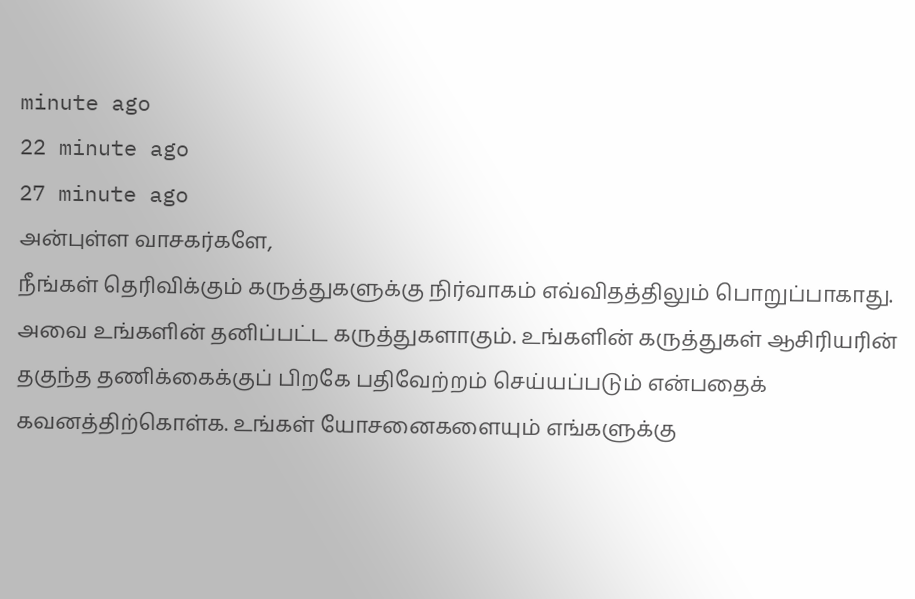minute ago
22 minute ago
27 minute ago
அன்புள்ள வாசகர்களே,
நீங்கள் தெரிவிக்கும் கருத்துகளுக்கு நிர்வாகம் எவ்விதத்திலும் பொறுப்பாகாது. அவை உங்களின் தனிப்பட்ட கருத்துகளாகும். உங்களின் கருத்துகள் ஆசிரியரின் தகுந்த தணிக்கைக்குப் பிறகே பதிவேற்றம் செய்யப்படும் என்பதைக் கவனத்திற்கொள்க. உங்கள் யோசனைகளையும் எங்களுக்கு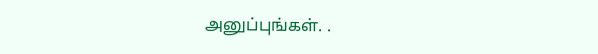அனுப்புங்கள். .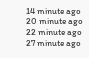14 minute ago
20 minute ago
22 minute ago
27 minute ago